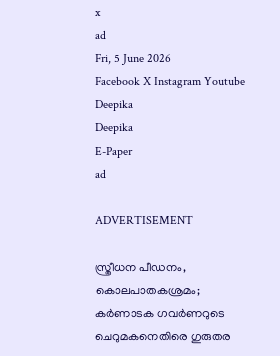x
ad
Fri, 5 June 2026
Facebook X Instagram Youtube
Deepika
Deepika
E-Paper
ad

ADVERTISEMENT

സ്ത്രീധന പീഡനം, കൊലപാതകശ്രമം; കർണാടക ഗവർണറുടെ ചെറുമകനെതിരെ ഗുരുതര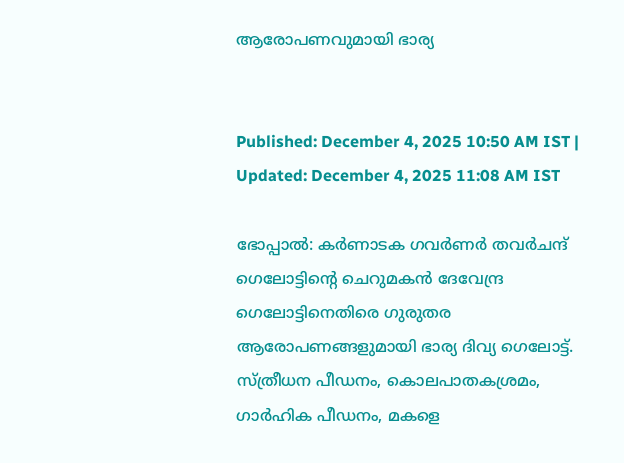ആരോപണവുമായി ഭാര്യ


Published: December 4, 2025 10:50 AM IST | Updated: December 4, 2025 11:08 AM IST

ഭോപ്പാൽ: കർണാടക ഗവർണർ തവർചന്ദ് ഗെലോട്ടിന്‍റെ ചെറുമകൻ ദേവേന്ദ്ര ഗെലോട്ടിനെതിരെ ഗുരുതര ആരോപണങ്ങളുമായി ഭാര്യ ദിവ്യ ഗെലോട്ട്. സ്ത്രീധന പീഡനം, കൊലപാതകശ്രമം, ഗാർഹിക പീഡനം, മകളെ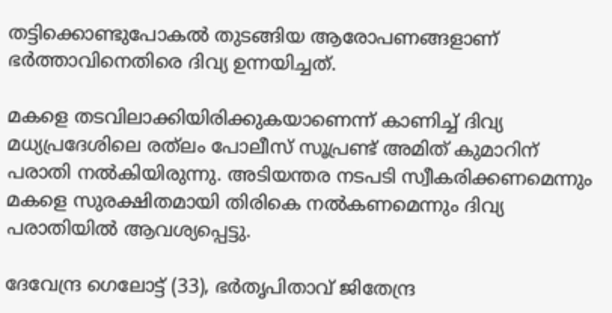തട്ടിക്കൊണ്ടുപോകൽ തുടങ്ങിയ ആരോപണങ്ങളാണ് ഭർത്താവിനെതിരെ ദിവ്യ ഉന്നയിച്ചത്.

മകളെ തടവിലാക്കിയിരിക്കുകയാണെന്ന് കാണിച്ച് ദിവ്യ മധ്യപ്രദേശിലെ രത്‌ലം പോലീസ് സൂപ്രണ്ട് അമിത് കുമാറിന് പരാതി നൽകിയിരുന്നു. അടിയന്തര നടപടി സ്വീകരിക്കണമെന്നും മകളെ സുരക്ഷിതമായി തിരികെ നൽകണമെന്നും ദിവ്യ പരാതിയിൽ ആവശ്യപ്പെട്ടു.

ദേവേന്ദ്ര ഗെലോട്ട് (33), ഭർതൃപിതാവ് ജിതേന്ദ്ര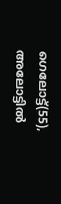ഗെലോട്ട്(55), അലോട്ടിൽ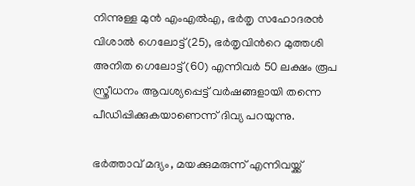നിന്നുള്ള മുൻ എംഎൽഎ, ഭർതൃ സഹോദരൻ വിശാൽ ഗെലോട്ട്(25), ഭർതൃവിന്‍റെ മുത്തശി അനിത ഗെലോട്ട് (60) എന്നിവർ 50 ലക്ഷം രൂപ സ്ത്രീധനം ആവശ്യപ്പെട്ട് വർഷങ്ങളായി തന്നെ പീഡിപ്പിക്കുകയാണെന്ന് ദിവ്യ പറയുന്നു.

ഭർത്താവ് മദ്യം, മയക്കുമരുന്ന് എന്നിവയ്ക്ക്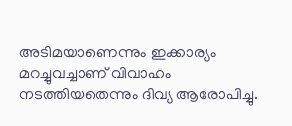അടിമയാണെന്നും ഇക്കാര്യം മറച്ചുവച്ചാണ് വിവാഹം നടത്തിയതെന്നും ദിവ്യ ആരോപിച്ചു.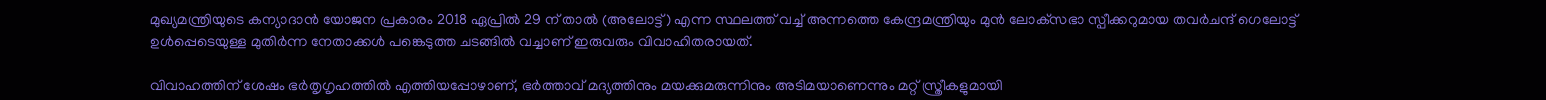മുഖ്യമന്ത്രിയുടെ കന്യാദാൻ യോജന പ്രകാരം 2018 ഏപ്രിൽ 29 ന് താൽ (അലോട്ട്) എന്ന സ്ഥലത്ത് വച്ച് അന്നത്തെ കേന്ദ്രമന്ത്രിയും മുൻ ലോക്‌സഭാ സ്പീക്കറുമായ തവർചന്ദ് ഗെലോട്ട് ഉൾപ്പെടെയുള്ള മുതിർന്ന നേതാക്കൾ പങ്കെടുത്ത ചടങ്ങിൽ വച്ചാണ് ഇരുവരും വിവാഹിതരായത്.

വിവാഹത്തിന് ശേഷം ഭർതൃഗൃഹത്തിൽ എത്തിയപ്പോഴാണ്, ഭർത്താവ് മദ്യത്തിനും മയക്കുമരുന്നിനും അടിമയാണെന്നും മറ്റ് സ്ത്രീകളുമായി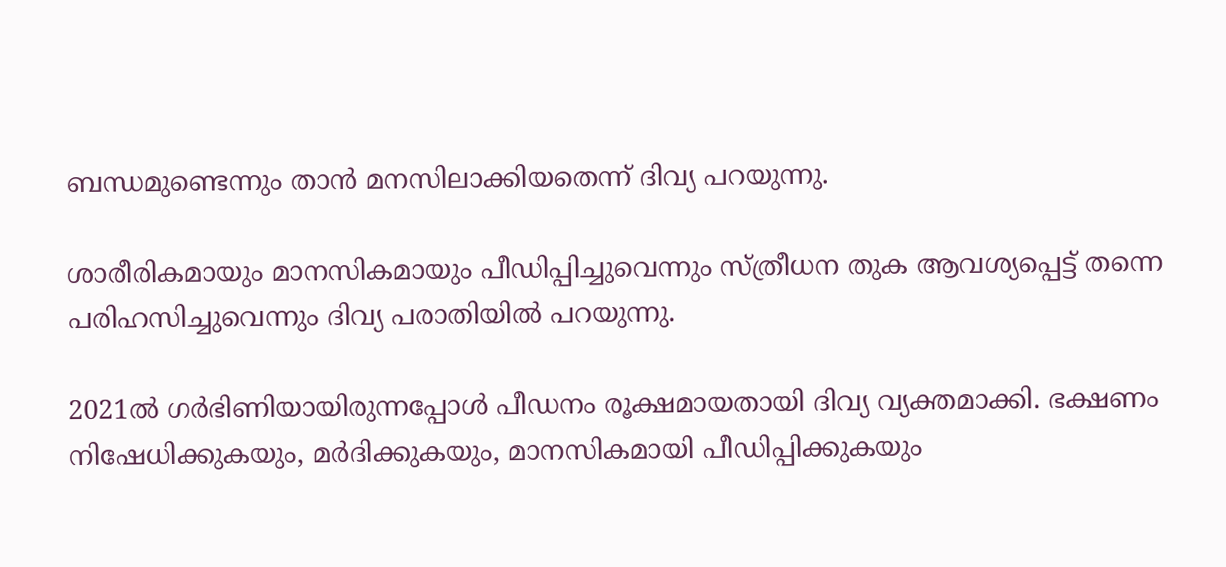ബന്ധമുണ്ടെന്നും താൻ മനസിലാക്കിയതെന്ന് ദിവ്യ പറയുന്നു.

ശാരീരികമായും മാനസികമായും പീഡിപ്പിച്ചുവെന്നും സ്ത്രീധന തുക ആവശ്യപ്പെട്ട് തന്നെ പരിഹസിച്ചുവെന്നും ദിവ്യ പരാതിയിൽ പറയുന്നു.

2021ൽ ഗർഭിണിയായിരുന്നപ്പോൾ പീഡനം രൂക്ഷമായതായി ദിവ്യ വ്യക്തമാക്കി. ഭക്ഷണം നിഷേധിക്കുകയും, മർദിക്കുകയും, മാനസികമായി പീഡിപ്പിക്കുകയും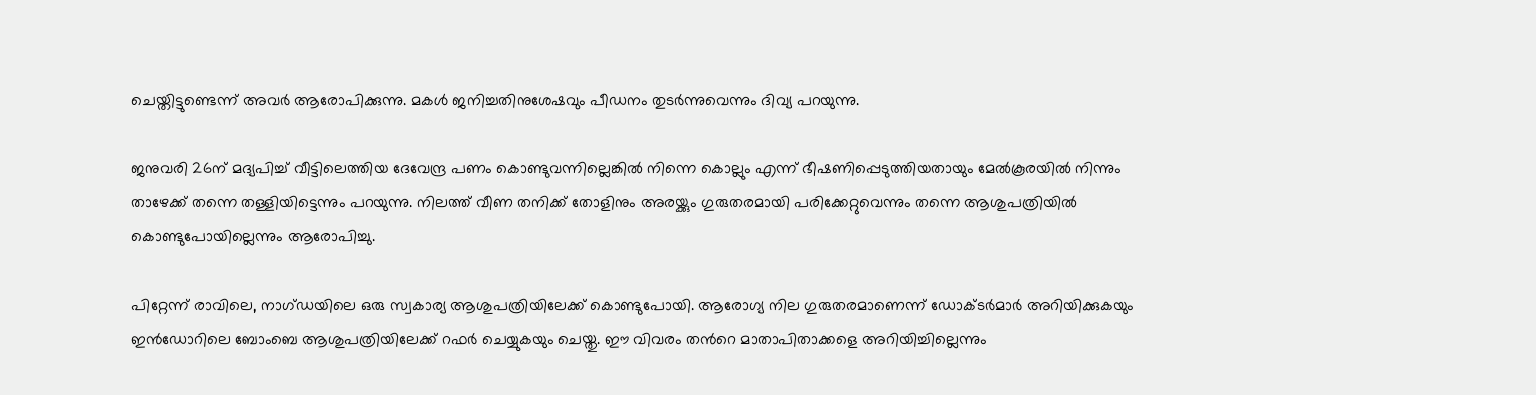ചെയ്തിട്ടുണ്ടെന്ന് അവർ ആരോപിക്കുന്നു. മകൾ ജനിച്ചതിനുശേഷവും പീഡനം തുടർന്നുവെന്നും ദിവ്യ പറയുന്നു.

ജനുവരി 26ന് മദ്യപിച്ച് വീട്ടിലെത്തിയ ദേവേന്ദ്ര പണം കൊണ്ടുവന്നില്ലെങ്കിൽ നിന്നെ കൊല്ലും എന്ന് ഭീഷണിപ്പെടുത്തിയതായും മേൽകൂരയിൽ നിന്നും താഴേക്ക് തന്നെ തള്ളിയിട്ടെന്നും പറയുന്നു. നിലത്ത് വീണ തനിക്ക് തോളിനും അരയ്ക്കും ഗുരുതരമായി പരിക്കേറ്റുവെന്നും തന്നെ ആശുപത്രിയിൽ കൊണ്ടുപോയില്ലെന്നും ആരോപിച്ചു.

പിറ്റേന്ന് രാവിലെ, നാഗ്ഡയിലെ ഒരു സ്വകാര്യ ആശുപത്രിയിലേക്ക് കൊണ്ടുപോയി. ആരോഗ്യ നില ഗുരുതരമാണെന്ന് ഡോക്ടർമാർ അറിയിക്കുകയും ഇൻഡോറിലെ ബോംബെ ആശുപത്രിയിലേക്ക് റഫർ ചെയ്യുകയും ചെയ്തു. ഈ വിവരം തന്‍റെ മാതാപിതാക്കളെ അറിയിച്ചില്ലെന്നും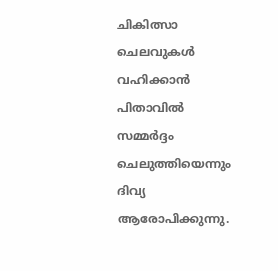ചികിത്സാ ചെലവുകൾ വഹിക്കാൻ പിതാവിൽ സമ്മർദ്ദം ചെലുത്തിയെന്നും ദിവ്യ ആരോപിക്കുന്നു.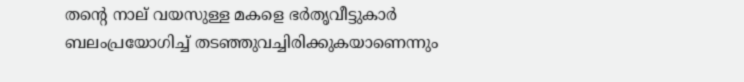തന്‍റെ നാല് വയസുള്ള മകളെ ഭർതൃവീട്ടുകാർ ബലംപ്രയോഗിച്ച് തടഞ്ഞുവച്ചിരിക്കുകയാണെന്നും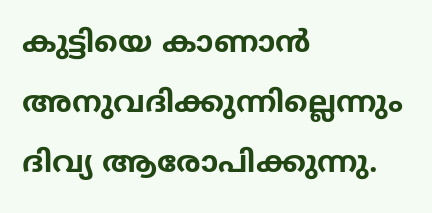കുട്ടിയെ കാണാൻ അനുവദിക്കുന്നില്ലെന്നും ദിവ്യ ആരോപിക്കുന്നു.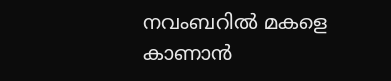നവംബറിൽ മകളെ കാണാൻ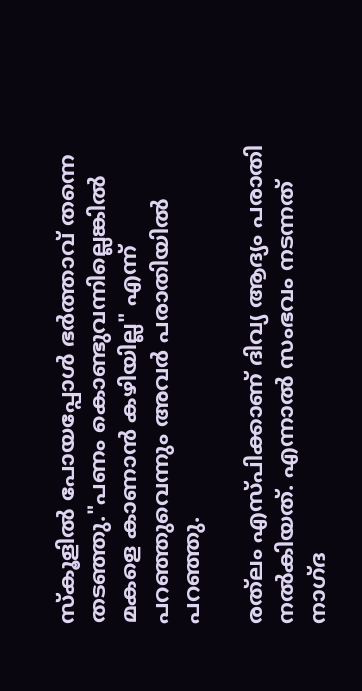സ്കൂളിൽ പോയപ്പോൾ ഭർത്താവ് തന്നെ തടഞ്ഞു."പണം കൊണ്ടുവന്നില്ലെങ്കിൽ മകളെ കാണാൻ കഴിയില്ല" എന്ന് പറഞ്ഞുവെന്നും അവർ പരാതിയിൽ പറഞ്ഞു.

രത്‌ലം എസ്പിക്കാണ് ദിവ്യ ആദ്യം പരാതി നൽകിയത്. എന്നാൽ സംഭവം നടന്നത് നാഗ്ദ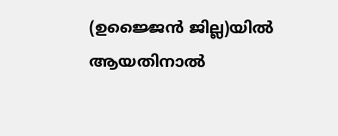(ഉജ്ജൈൻ ജില്ല)യിൽ ആയതിനാൽ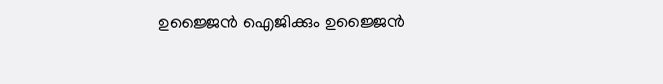ഉജ്ജൈൻ ഐജിക്കും ഉജ്ജൈൻ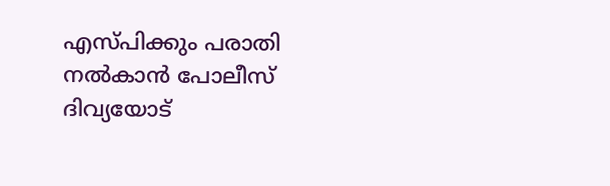എസ്പിക്കും പരാതി നൽകാൻ പോലീസ് ദിവ്യയോട്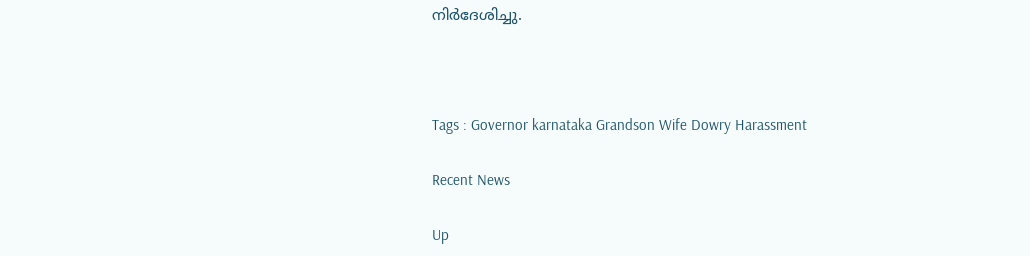നിർദേശിച്ചു.



Tags : Governor karnataka Grandson Wife Dowry Harassment

Recent News

Up